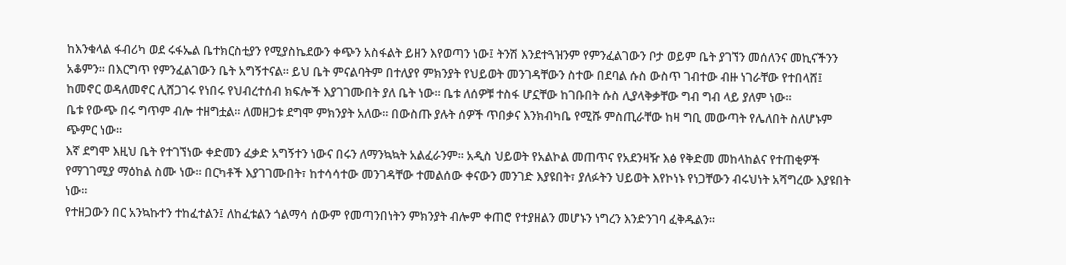ከእንቁላል ፋብሪካ ወደ ሩፋኤል ቤተክርስቲያን የሚያስኬደውን ቀጭን አስፋልት ይዘን እየወጣን ነው፤ ትንሽ እንደተጓዝንም የምንፈልገውን ቦታ ወይም ቤት ያገኘን መሰለንና መኪናችንን አቆምን። በእርግጥ የምንፈልገውን ቤት አግኝተናል። ይህ ቤት ምናልባትም በተለያየ ምክንያት የህይወት መንገዳቸውን ስተው በደባል ሱስ ውስጥ ገብተው ብዙ ነገራቸው የተበላሸ፤ ከመኖር ወዳለመኖር ሊሸጋገሩ የነበሩ የህብረተሰብ ክፍሎች እያገገሙበት ያለ ቤት ነው። ቤቱ ለሰዎቹ ተስፋ ሆኗቸው ከገቡበት ሱስ ሊያላቅቃቸው ግብ ግብ ላይ ያለም ነው።
ቤቱ የውጭ በሩ ግጥም ብሎ ተዘግቷል። ለመዘጋቱ ደግሞ ምክንያት አለው። በውስጡ ያሉት ሰዎች ጥበቃና እንክብካቤ የሚሹ ምስጢራቸው ከዛ ግቢ መውጣት የሌለበት ስለሆኑም ጭምር ነው።
እኛ ደግሞ እዚህ ቤት የተገኘነው ቀድመን ፈቃድ አግኝተን ነውና በሩን ለማንኳኳት አልፈራንም። አዲስ ህይወት የአልኮል መጠጥና የአደንዛዥ እፅ የቅድመ መከላከልና የተጠቂዎች የማገገሚያ ማዕከል ስሙ ነው። በርካቶች እያገገሙበት፣ ከተሳሳተው መንገዳቸው ተመልሰው ቀናውን መንገድ እያዩበት፣ ያለፉትን ህይወት እየኮነኑ የነጋቸውን ብሩህነት አሻግረው እያዩበት ነው።
የተዘጋውን በር አንኳኩተን ተከፈተልን፤ ለከፈቱልን ጎልማሳ ሰውም የመጣንበነትን ምክንያት ብሎም ቀጠሮ የተያዘልን መሆኑን ነግረን እንድንገባ ፈቅዱልን።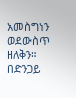አመስግነን ወደውስጥ ዘለቅን። በድንጋይ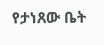የታነጸው ቤት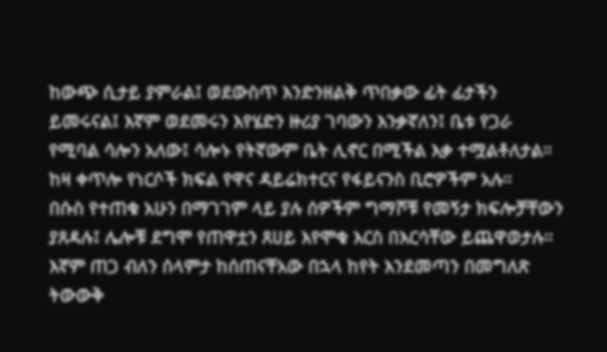ከውጭ ሲታይ ያምራል፤ ወደውስጥ እንድንዘልቅ ጥበቃው ፊት ፊታችን ይመሩናል፤ እኛም ወደመሩን እየሄድን ዙሪያ ገባውን እንቃኛለን፤ ቤቱ የጋራ የሚባል ሳሎን አለው፤ ሳሎኑ የትኛውም ቤት ሊኖር በሚችል እቃ ተሟልቶለታል። ከዛ ቀጥሎ የነርሶች ክፍል የዋና ዳይሬክተርና የፋይናንስ ቢሮዎችም አሉ።
በሱስ የተጠቁ አሁን በማገገም ላይ ያሉ ሰዎችም ግማሾቹ የመኝታ ክፍሎቻቸውን ያጸዳሉ፤ ሌሎቹ ደግሞ የጠዋቷን ጸሀይ እየሞቁ እርስ በእርሳቸው ይጨዋወታሉ። እኛም ጠጋ ብለን ሰላምታ ከሰጠናቸአው በኋላ ከየት እንደመጣን በመግለጽ ትውውቅ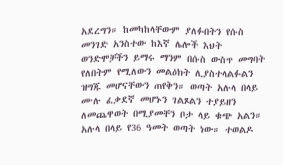አደረግን። ከመካከላቸውም ያለፉበትን የሱስ መንገድ አንስተው ከእኛ ሌሎች እህት ወንድሞቻችን ይማሩ ማንም በሱስ ውስጥ መግባት የለበትም የሚለውን መልዕክት ሊያስተላልፉልን ዝግጁ መሆናቸውን ጠየቅን። ወጣት አሉላ በላይ ሙሉ ፈቃደኛ መሆኑን ገልጾልን ተያይዘን ለመጨዋወት በሚያመቸን ቦታ ላይ ቁጭ አልን።
አሉላ በላይ የ36 ዓመት ወጣት ነው። ተወልዶ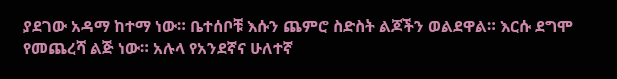ያደገው አዳማ ከተማ ነው። ቤተሰቦቹ እሱን ጨምሮ ስድስት ልጆችን ወልደዋል። እርሱ ደግሞ የመጨረሻ ልጅ ነው። አሉላ የአንደኛና ሁለተኛ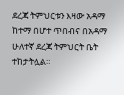ደረጃ ትምህርቱን እዛው አዳማ ከተማ በሆተ ጥበብና በአዳማ ሁለተኛ ደረጃ ትምህርት ቤት ተከታትሏል።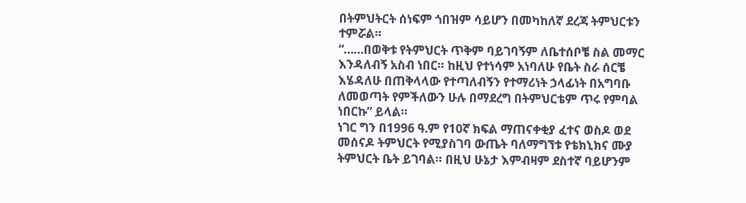በትምህትርት ሰነፍም ጎበዝም ሳይሆን በመካከለኛ ደረጃ ትምህርቱን ተምሯል።
“……በወቅቱ የትምህርት ጥቅም ባይገባኝም ለቤተሰቦቼ ስል መማር እንዳለብኝ አስብ ነበር። ከዚህ የተነሳም አነባለሁ የቤት ስራ ሰርቼ እሄዳለሁ በጠቅላላው የተጣለብኝን የተማሪነት ኃላፊነት በአግባቡ ለመወጣት የምችለውን ሁሉ በማደረግ በትምህርቴም ጥሩ የምባል ነበርኩ” ይላል።
ነገር ግን በ1996 ዓ.ም የ10ኛ ክፍል ማጠናቀቂያ ፈተና ወስዶ ወደ መሰናዶ ትምህርት የሚያስገባ ውጤት ባለማግኘቱ የቴክኒክና ሙያ ትምህርት ቤት ይገባል። በዚህ ሁኔታ እምብዛም ደስተኛ ባይሆንም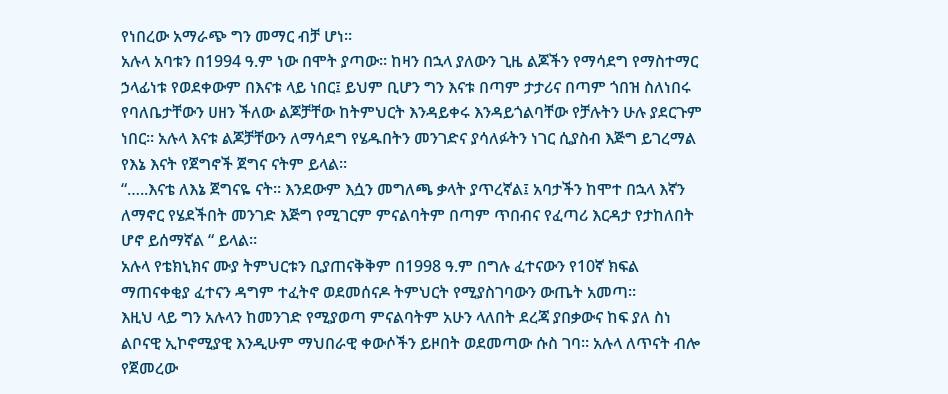የነበረው አማራጭ ግን መማር ብቻ ሆነ።
አሉላ አባቱን በ1994 ዓ.ም ነው በሞት ያጣው። ከዛን በኋላ ያለውን ጊዜ ልጆችን የማሳደግ የማስተማር ኃላፊነቱ የወደቀውም በእናቱ ላይ ነበር፤ ይህም ቢሆን ግን እናቱ በጣም ታታሪና በጣም ጎበዝ ስለነበሩ የባለቤታቸውን ሀዘን ችለው ልጆቻቸው ከትምህርት እንዳይቀሩ እንዳይጎልባቸው የቻሉትን ሁሉ ያደርጉም ነበር። አሉላ እናቱ ልጆቻቸውን ለማሳደግ የሄዱበትን መንገድና ያሳለፉትን ነገር ሲያስብ እጅግ ይገረማል የእኔ እናት የጀግኖች ጀግና ናትም ይላል።
“…..እናቴ ለእኔ ጀግናዬ ናት። እንደውም እሷን መግለጫ ቃላት ያጥረኛል፤ አባታችን ከሞተ በኋላ እኛን ለማኖር የሄደችበት መንገድ እጅግ የሚገርም ምናልባትም በጣም ጥበብና የፈጣሪ እርዳታ የታከለበት ሆኖ ይሰማኛል “ ይላል።
አሉላ የቴክኒክና ሙያ ትምህርቱን ቢያጠናቅቅም በ1998 ዓ.ም በግሉ ፈተናውን የ10ኛ ክፍል ማጠናቀቂያ ፈተናን ዳግም ተፈትኖ ወደመሰናዶ ትምህርት የሚያስገባውን ውጤት አመጣ።
እዚህ ላይ ግን አሉላን ከመንገድ የሚያወጣ ምናልባትም አሁን ላለበት ደረጃ ያበቃውና ከፍ ያለ ስነ ልቦናዊ ኢኮኖሚያዊ እንዲሁም ማህበራዊ ቀውሶችን ይዞበት ወደመጣው ሱስ ገባ። አሉላ ለጥናት ብሎ የጀመረው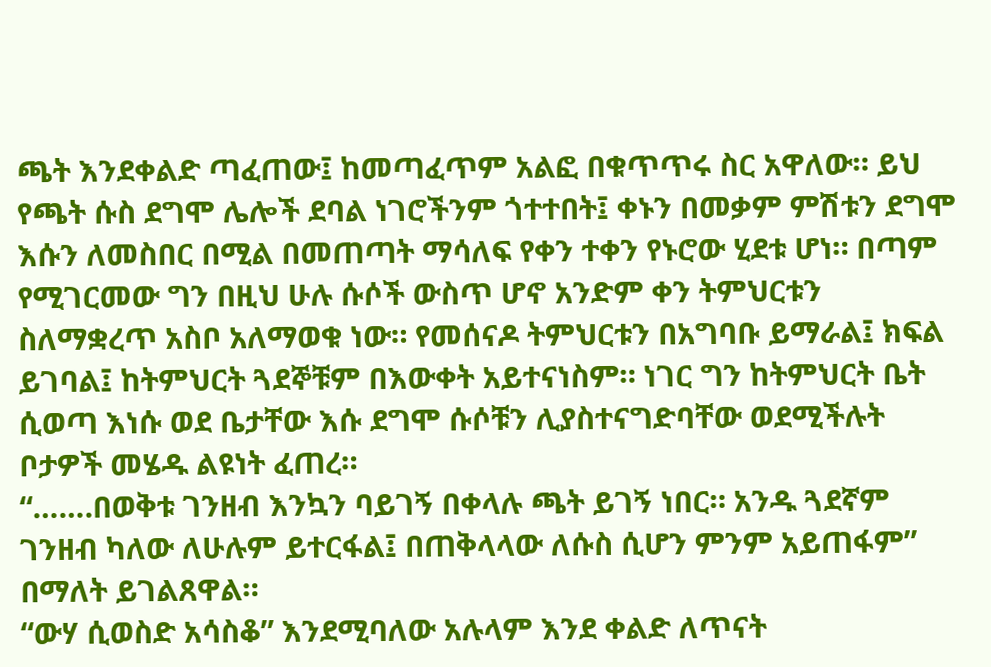ጫት እንደቀልድ ጣፈጠው፤ ከመጣፈጥም አልፎ በቁጥጥሩ ስር አዋለው። ይህ የጫት ሱስ ደግሞ ሌሎች ደባል ነገሮችንም ጎተተበት፤ ቀኑን በመቃም ምሽቱን ደግሞ እሱን ለመስበር በሚል በመጠጣት ማሳለፍ የቀን ተቀን የኑሮው ሂደቱ ሆነ። በጣም የሚገርመው ግን በዚህ ሁሉ ሱሶች ውስጥ ሆኖ አንድም ቀን ትምህርቱን ስለማቋረጥ አስቦ አለማወቁ ነው። የመሰናዶ ትምህርቱን በአግባቡ ይማራል፤ ክፍል ይገባል፤ ከትምህርት ጓደኞቹም በእውቀት አይተናነስም። ነገር ግን ከትምህርት ቤት ሲወጣ እነሱ ወደ ቤታቸው እሱ ደግሞ ሱሶቹን ሊያስተናግድባቸው ወደሚችሉት ቦታዎች መሄዱ ልዩነት ፈጠረ።
“…….በወቅቱ ገንዘብ እንኳን ባይገኝ በቀላሉ ጫት ይገኝ ነበር። አንዱ ጓደኛም ገንዘብ ካለው ለሁሉም ይተርፋል፤ በጠቅላላው ለሱስ ሲሆን ምንም አይጠፋም” በማለት ይገልጸዋል።
“ውሃ ሲወስድ አሳስቆ” እንደሚባለው አሉላም እንደ ቀልድ ለጥናት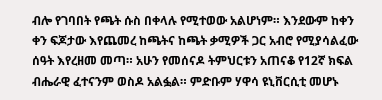ብሎ የገባበት የጫት ሱስ በቀላሉ የሚተወው አልሆነም። እንደውም ከቀን ቀን ፍጆታው እየጨመረ ከጫትና ከጫት ቃሚዎች ጋር አብሮ የሚያሳልፈው ሰዓት እየረዘመ መጣ። አሁን የመሰናዶ ትምህርቱን አጠናቆ የ12ኛ ክፍል ብሔራዊ ፈተናንም ወስዶ አልፏል። ምድቡም ሃዋሳ ዩኒቨርሲቲ መሆኑ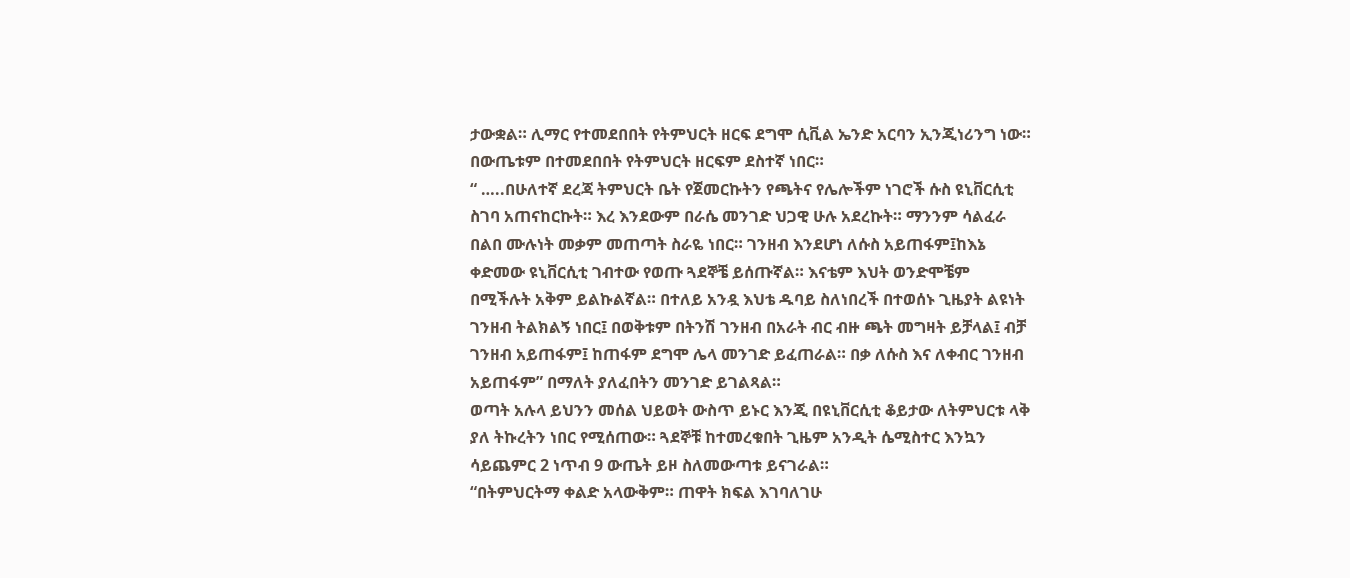ታውቋል። ሊማር የተመደበበት የትምህርት ዘርፍ ደግሞ ሲቪል ኤንድ አርባን ኢንጂነሪንግ ነው። በውጤቱም በተመደበበት የትምህርት ዘርፍም ደስተኛ ነበር።
“ …..በሁለተኛ ደረጃ ትምህርት ቤት የጀመርኩትን የጫትና የሌሎችም ነገሮች ሱስ ዩኒቨርሲቲ ስገባ አጠናከርኩት። እረ እንደውም በራሴ መንገድ ህጋዊ ሁሉ አደረኩት። ማንንም ሳልፈራ በልበ ሙሉነት መቃም መጠጣት ስራዬ ነበር። ገንዘብ እንደሆነ ለሱስ አይጠፋም፤ከእኔ ቀድመው ዩኒቨርሲቲ ገብተው የወጡ ጓደኞቼ ይሰጡኛል። እናቴም እህት ወንድሞቼም በሚችሉት አቅም ይልኩልኛል። በተለይ አንዷ እህቴ ዱባይ ስለነበረች በተወሰኑ ጊዜያት ልዩነት ገንዘብ ትልክልኝ ነበር፤ በወቅቱም በትንሽ ገንዘብ በአራት ብር ብዙ ጫት መግዛት ይቻላል፤ ብቻ ገንዘብ አይጠፋም፤ ከጠፋም ደግሞ ሌላ መንገድ ይፈጠራል። በቃ ለሱስ እና ለቀብር ገንዘብ አይጠፋም” በማለት ያለፈበትን መንገድ ይገልጻል።
ወጣት አሉላ ይህንን መሰል ህይወት ውስጥ ይኑር እንጂ በዩኒቨርሲቲ ቆይታው ለትምህርቱ ላቅ ያለ ትኩረትን ነበር የሚሰጠው። ጓደኞቹ ከተመረቁበት ጊዜም አንዲት ሴሚስተር እንኳን ሳይጨምር 2 ነጥብ 9 ውጤት ይዞ ስለመውጣቱ ይናገራል።
“በትምህርትማ ቀልድ አላውቅም። ጠዋት ክፍል እገባለገሁ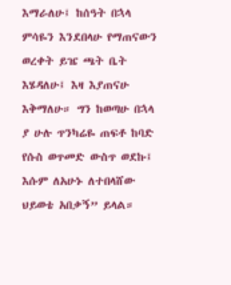እማራለሁ፤ ከሰዓት በኋላ ምሳዬን እንደበላሁ የማጠናውን ወረቀት ይዤ ጫት ቤት እሄዳለሁ፤ እዛ እያጠናሁ እቅማለሁ። ግን ከወጣሁ በኋላ ያ ሁሉ ጥንካሬዬ ጠፍቶ ከባድ የሱስ ወጥመድ ውስጥ ወደኩ፤ እሱም ለአሁኑ ለተበላሸው ህይወቴ አበቃኝ” ይላል።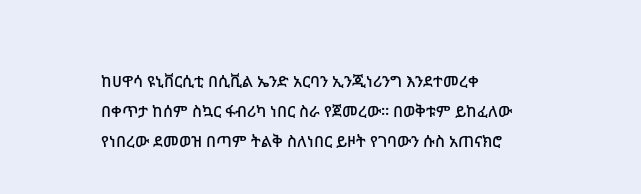ከሀዋሳ ዩኒቨርሲቲ በሲቪል ኤንድ አርባን ኢንጂነሪንግ እንደተመረቀ በቀጥታ ከሰም ስኳር ፋብሪካ ነበር ስራ የጀመረው። በወቅቱም ይከፈለው የነበረው ደመወዝ በጣም ትልቅ ስለነበር ይዞት የገባውን ሱስ አጠናክሮ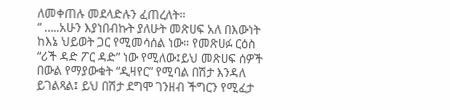ለመቀጠሉ መደላድሉን ፈጠረለት።
“ …..አሁን እያነበብኩት ያለሁት መጽሀፍ አለ በእውነት ከእኔ ህይወት ጋር የሚመሳሰል ነው። የመጽሀፉ ርዕስ “ሪች ዳድ ፖር ዳድ” ነው የሚለው፤ይህ መጽሀፍ ሰዎች በውል የማያውቁት “ዲዛየር” የሚባል በሽታ እንዳለ ይገልጻል፤ ይህ በሽታ ደግሞ ገንዘብ ችግርን የሚፈታ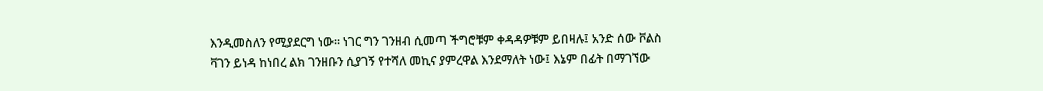እንዲመስለን የሚያደርግ ነው። ነገር ግን ገንዘብ ሲመጣ ችግሮቹም ቀዳዳዎቹም ይበዛሉ፤ አንድ ሰው ቮልስ ቫገን ይነዳ ከነበረ ልክ ገንዘቡን ሲያገኝ የተሻለ መኪና ያምረዋል እንደማለት ነው፤ እኔም በፊት በማገኘው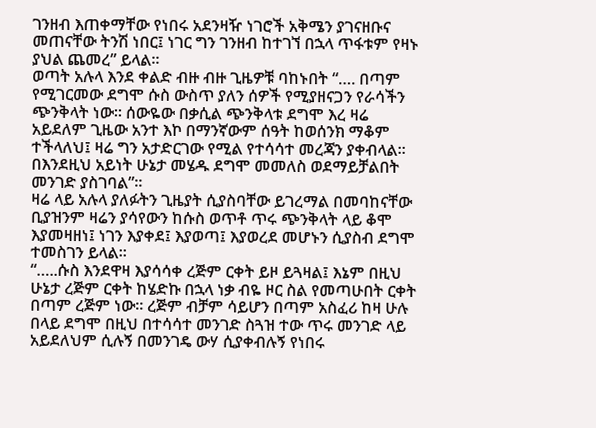ገንዘብ እጠቀማቸው የነበሩ አደንዛዥ ነገሮች አቅሜን ያገናዘቡና መጠናቸው ትንሽ ነበር፤ ነገር ግን ገንዘብ ከተገኘ በኋላ ጥፋቱም የዛኑ ያህል ጨመረ” ይላል።
ወጣት አሉላ እንደ ቀልድ ብዙ ብዙ ጊዜዎቹ ባከኑበት “…. በጣም የሚገርመው ደግሞ ሱስ ውስጥ ያለን ሰዎች የሚያዘናጋን የራሳችን ጭንቅላት ነው። ሰውዬው በቃሲል ጭንቅላቱ ደግሞ እረ ዛሬ አይደለም ጊዜው አንተ እኮ በማንኛውም ሰዓት ከወሰንክ ማቆም ተችላለህ፤ ዛሬ ግን አታድርገው የሚል የተሳሳተ መረጃን ያቀብላል። በእንደዚህ አይነት ሁኔታ መሄዱ ደግሞ መመለስ ወደማይቻልበት መንገድ ያስገባል”።
ዛሬ ላይ አሉላ ያለፉትን ጊዜያት ሲያስባቸው ይገረማል በመባከናቸው ቢያዝንም ዛሬን ያሳየውን ከሱስ ወጥቶ ጥሩ ጭንቅላት ላይ ቆሞ እያመዛዘነ፤ ነገን እያቀደ፤ እያወጣ፤ እያወረደ መሆኑን ሲያስብ ደግሞ ተመስገን ይላል።
“…..ሱስ እንደዋዛ እያሳሳቀ ረጅም ርቀት ይዞ ይጓዛል፤ እኔም በዚህ ሁኔታ ረጅም ርቀት ከሄድኩ በኋላ ነቃ ብዬ ዞር ስል የመጣሁበት ርቀት በጣም ረጅም ነው። ረጅም ብቻም ሳይሆን በጣም አስፈሪ ከዛ ሁሉ በላይ ደግሞ በዚህ በተሳሳተ መንገድ ስጓዝ ተው ጥሩ መንገድ ላይ አይደለህም ሲሉኝ በመንገዴ ውሃ ሲያቀብሉኝ የነበሩ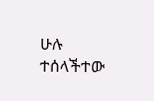ሁሉ ተሰላችተው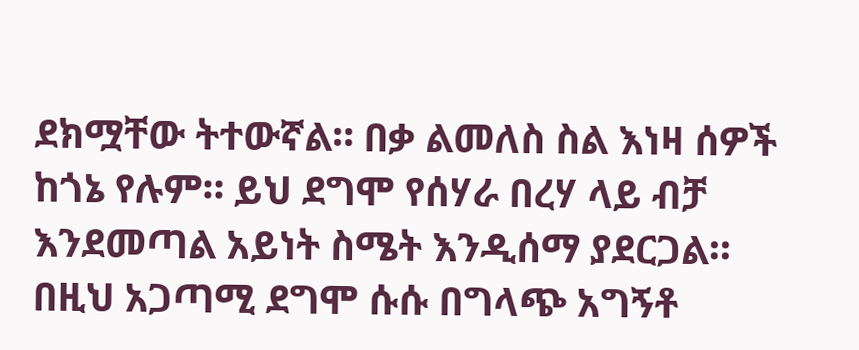ደክሟቸው ትተውኛል። በቃ ልመለስ ስል እነዛ ሰዎች ከጎኔ የሉም። ይህ ደግሞ የሰሃራ በረሃ ላይ ብቻ እንደመጣል አይነት ስሜት እንዲሰማ ያደርጋል። በዚህ አጋጣሚ ደግሞ ሱሱ በግላጭ አግኝቶ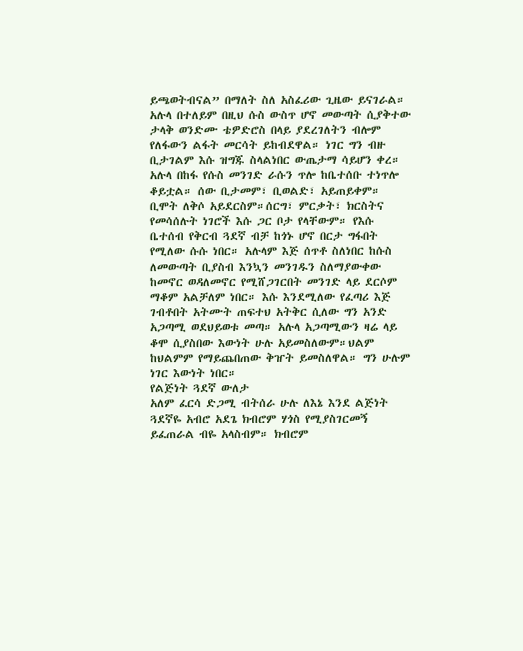ይጫወትብናል” በማለት ስለ አስፈሪው ጊዜው ይናገራል።
አሉላ በተለይም በዚህ ሱስ ውስጥ ሆኖ መውጣት ሲያቅተው ታላቅ ወንድሙ ቴዎድሮስ በላይ ያደረገለትን ብሎም የለፋውን ልፋት መርሳት ይከብደዋል። ነገር ግን ብዙ ቢታገልም እሱ ዝግጁ ስላልነበር ውጤታማ ሳይሆን ቀረ።
አሉላ በከፋ የሱስ መንገድ ራሱን ጥሎ ከቤተሰቡ ተነጥሎ ቆይቷል። ሰው ቢታመም፣ ቢወልድ፣ አይጠይቀም። ቢሞት ለቅሶ አይደርስም።ሰርግ፣ ምርቃት፣ ክርስትና የመሳሰሉት ነገሮች እሱ ጋር ቦታ የላቸውም። የእሱ ቤተሰብ የቅርብ ጓደኛ ብቻ ከጎኑ ሆኖ በርታ ግፋበት የሚለው ሱሱ ነበር። አሉላም እጅ ሰጥቶ ስለነበር ከሱስ ለመውጣት ቢያስብ እንኳን መንገዱን ስለማያውቀው ከመኖር ወዳለመኖር የሚሸጋገርበት መንገድ ላይ ደርሶም ማቆም አልቻለም ነበር። እሱ እንደሚለው የፈጣሪ እጅ ገብቶበት አትሙት ጠፍተህ አትቅር ሲለው ግን አንድ አጋጣሚ ወደህይወቱ መጣ። አሉላ አጋጣሚውን ዛሬ ላይ ቆሞ ሲያስበው እውነት ሁሉ አይመስለውም።ህልም ከህልምም የማይጨበጠው ቅዠት ይመስለዋል። ግን ሁሉም ነገር እውነት ነበር።
የልጅነት ጓደኛ ውለታ
አለም ፈርሳ ድጋሚ ብትሰራ ሁሉ ለእኔ እንደ ልጅነት ጓደኛዬ አብሮ አደጌ ክብሮም ሃጎስ የሚያስገርመኝ ይፈጠራል ብዬ አላስብም። ክብሮም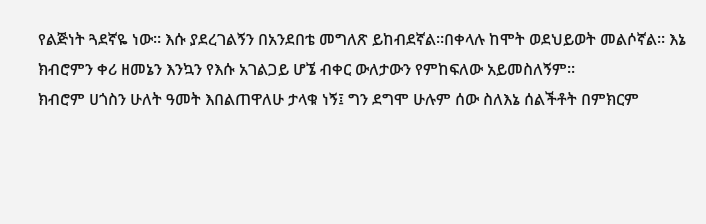የልጅነት ጓደኛዬ ነው። እሱ ያደረገልኝን በአንደበቴ መግለጽ ይከብደኛል።በቀላሉ ከሞት ወደህይወት መልሶኛል። እኔ ክብሮምን ቀሪ ዘመኔን እንኳን የእሱ አገልጋይ ሆኜ ብቀር ውለታውን የምከፍለው አይመስለኝም።
ክብሮም ሀጎስን ሁለት ዓመት እበልጠዋለሁ ታላቁ ነኝ፤ ግን ደግሞ ሁሉም ሰው ስለእኔ ሰልችቶት በምክርም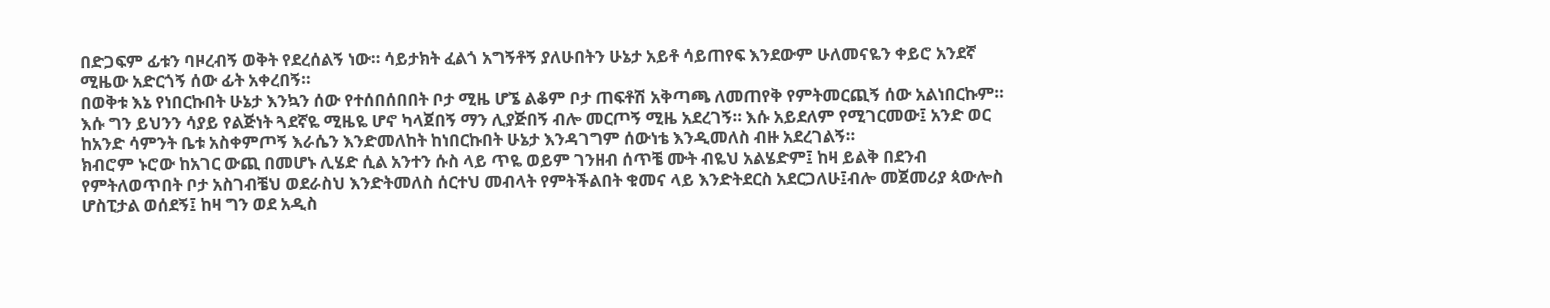በድጋፍም ፊቱን ባዞረብኝ ወቅት የደረሰልኝ ነው። ሳይታክት ፈልጎ አግኝቶኝ ያለሁበትን ሁኔታ አይቶ ሳይጠየፍ እንደውም ሁለመናዬን ቀይሮ አንደኛ ሚዜው አድርጎኝ ሰው ፊት አቀረበኝ።
በወቅቱ እኔ የነበርኩበት ሁኔታ እንኳን ሰው የተሰበሰበበት ቦታ ሚዜ ሆኜ ልቆም ቦታ ጠፍቶሽ አቅጣጫ ለመጠየቅ የምትመርጪኝ ሰው አልነበርኩም። እሱ ግን ይህንን ሳያይ የልጅነት ጓደኛዬ ሚዜዬ ሆኖ ካላጀበኝ ማን ሊያጅበኝ ብሎ መርጦኝ ሚዜ አደረገኝ። እሱ አይደለም የሚገርመው፤ አንድ ወር ከአንድ ሳምንት ቤቱ አስቀምጦኝ እራሴን እንድመለከት ከነበርኩበት ሁኔታ እንዳገግም ሰውነቴ እንዲመለስ ብዙ አደረገልኝ።
ክብሮም ኑሮው ከአገር ውጪ በመሆኑ ሊሄድ ሲል አንተን ሱስ ላይ ጥዬ ወይም ገንዘብ ሰጥቼ ሙት ብዬህ አልሄድም፤ ከዛ ይልቅ በደንብ የምትለወጥበት ቦታ አስገብቼህ ወደራስህ እንድትመለስ ሰርተህ መብላት የምትችልበት ቁመና ላይ እንድትደርስ አደርጋለሁ፤ብሎ መጀመሪያ ጳውሎስ ሆስፒታል ወሰደኝ፤ ከዛ ግን ወደ አዲስ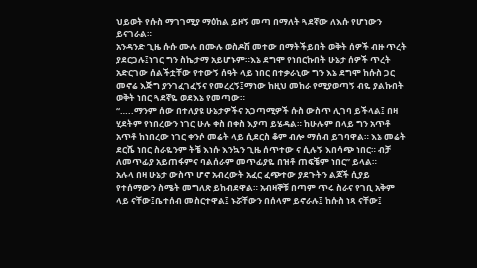ህይወት የሱስ ማገገሚያ ማዕከል ይዞኝ መጣ በማለት ጓደኛው ለእሱ የሆነውን ይናገራል።
አንዳንድ ጊዜ ሱሱ ሙሉ በሙሉ ወስዶሽ መተው በማትችይበት ወቅት ሰዎች ብዙ ጥረት ያደርጋሉ፤ነገር ግን ስኬታማ አይሆኑም።እኔ ደግሞ የነበርኩበት ሁኔታ ሰዎች ጥረት አድርገው ሰልችቷቸው የተውኝ ሰዓት ላይ ነበር በተቃራኒው ግን እኔ ደግሞ ከሱስ ጋር መኖሬ እጅግ ያንገፈገፈኝና የመረረኝ፤ማነው ከዚህ መከራ የሚያወጣኝ ብዬ ያልኩበት ወቅት ነበር ጓደኛዬ ወደእኔ የመጣው።
“…..ማንም ሰው በተለያዩ ሁኔታዎችና አጋጣሚዎች ሱስ ውስጥ ሊገባ ይችላል፤ በዛ ሂደትም የነበረውን ነገር ሁሉ ቀስ በቀስ እያጣ ይሄዳል። ከሁሉም በላይ ግን አጥቶ አጥቶ ከነበረው ነገር ቀንሶ መሬት ላይ ሲደርስ ቆም ብሎ ማሰብ ይገባዋል። እኔ መሬት ደርሼ ነበር ስራዬንም ትቼ እነሱ እንኳን ጊዜ ሰጥተው ና ሲሉኝ እበሳጭ ነበር። ብቻ ለመጥፊያ አይጠፋምና ባልሰራም መጥፊያዬ በዝቶ ጠፍቼም ነበር” ይላል።
አሉላ በዛ ሁኔታ ውስጥ ሆኖ አብረውት አፈር ፈጭተው ያደጉትን ልጆች ሲያይ የተሰማውን ስሜት መግለጽ ይከብደዋል። አብዛኞቹ በጣም ጥሩ ስራና የገቢ አቅም ላይ ናቸው፤ቤተሰብ መስርተዋል፤ ኑሯቸውን በሰላም ይኖራሉ፤ ከሱስ ነጻ ናቸው፤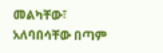መልካቸው፣ አለባበሳቸው በጣም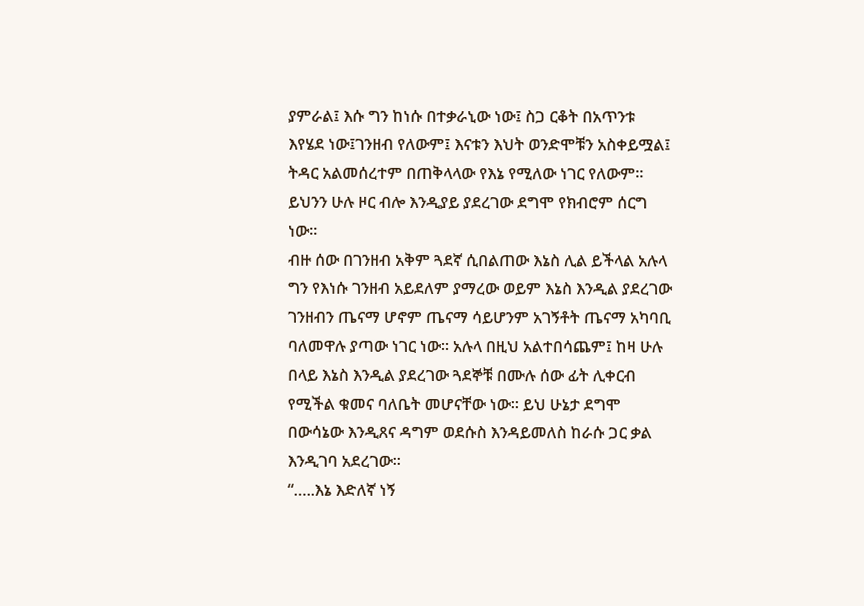ያምራል፤ እሱ ግን ከነሱ በተቃራኒው ነው፤ ስጋ ርቆት በአጥንቱ እየሄደ ነው፤ገንዘብ የለውም፤ እናቱን እህት ወንድሞቹን አስቀይሟል፤ ትዳር አልመሰረተም በጠቅላላው የእኔ የሚለው ነገር የለውም። ይህንን ሁሉ ዞር ብሎ እንዲያይ ያደረገው ደግሞ የክብሮም ሰርግ ነው።
ብዙ ሰው በገንዘብ አቅም ጓደኛ ሲበልጠው እኔስ ሊል ይችላል አሉላ ግን የእነሱ ገንዘብ አይደለም ያማረው ወይም እኔስ እንዲል ያደረገው ገንዘብን ጤናማ ሆኖም ጤናማ ሳይሆንም አገኝቶት ጤናማ አካባቢ ባለመዋሉ ያጣው ነገር ነው። አሉላ በዚህ አልተበሳጨም፤ ከዛ ሁሉ በላይ እኔስ እንዲል ያደረገው ጓደኞቹ በሙሉ ሰው ፊት ሊቀርብ የሚችል ቁመና ባለቤት መሆናቸው ነው። ይህ ሁኔታ ደግሞ በውሳኔው እንዲጸና ዳግም ወደሱስ እንዳይመለስ ከራሱ ጋር ቃል እንዲገባ አደረገው።
“…..እኔ እድለኛ ነኝ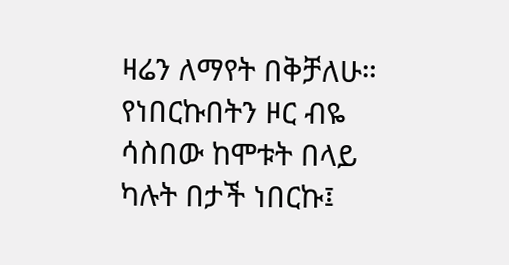ዛሬን ለማየት በቅቻለሁ። የነበርኩበትን ዞር ብዬ ሳስበው ከሞቱት በላይ ካሉት በታች ነበርኩ፤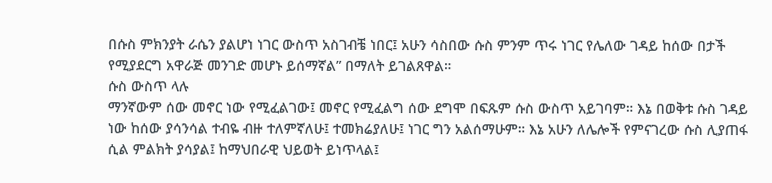በሱስ ምክንያት ራሴን ያልሆነ ነገር ውስጥ አስገብቼ ነበር፤ አሁን ሳስበው ሱስ ምንም ጥሩ ነገር የሌለው ገዳይ ከሰው በታች የሚያደርግ አዋራጅ መንገድ መሆኑ ይሰማኛል” በማለት ይገልጸዋል።
ሱስ ውስጥ ላሉ
ማንኛውም ሰው መኖር ነው የሚፈልገው፤ መኖር የሚፈልግ ሰው ደግሞ በፍጹም ሱስ ውስጥ አይገባም። እኔ በወቅቱ ሱስ ገዳይ ነው ከሰው ያሳንሳል ተብዬ ብዙ ተለምኛለሁ፤ ተመክሬያለሁ፤ ነገር ግን አልሰማሁም። እኔ አሁን ለሌሎች የምናገረው ሱስ ሊያጠፋ ሲል ምልክት ያሳያል፤ ከማህበራዊ ህይወት ይነጥላል፤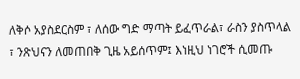ለቅሶ አያስደርስም ፣ ለሰው ግድ ማጣት ይፈጥራል፣ ራስን ያስጥላል ፣ ንጽህናን ለመጠበቅ ጊዜ አይሰጥም፤ እነዚህ ነገሮች ሲመጡ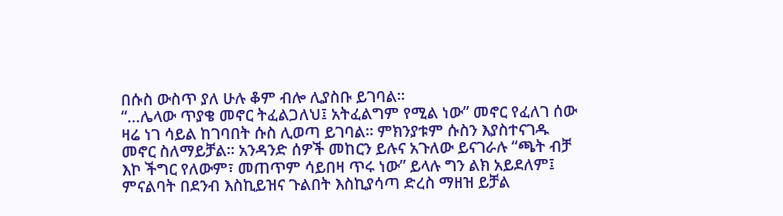በሱስ ውስጥ ያለ ሁሉ ቆም ብሎ ሊያስቡ ይገባል።
“…ሌላው ጥያቄ መኖር ትፈልጋለህ፤ አትፈልግም የሚል ነው” መኖር የፈለገ ሰው ዛሬ ነገ ሳይል ከገባበት ሱስ ሊወጣ ይገባል። ምክንያቱም ሱስን እያስተናገዱ መኖር ስለማይቻል። አንዳንድ ሰዎች መከርን ይሉና አጉለው ይናገራሉ “ጫት ብቻ እኮ ችግር የለውም፣ መጠጥም ሳይበዛ ጥሩ ነው” ይላሉ ግን ልክ አይደለም፤ ምናልባት በደንብ እስኪይዝና ጉልበት እስኪያሳጣ ድረስ ማዘዝ ይቻል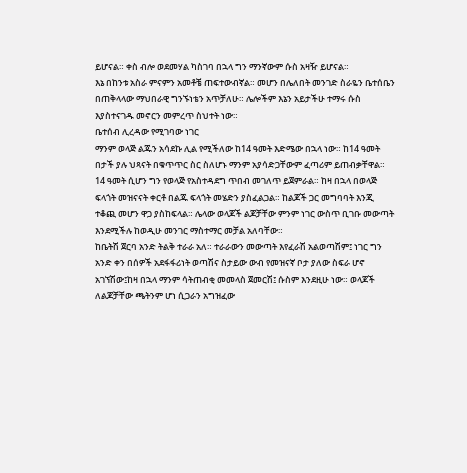ይሆናል። ቀስ ብሎ ወደመሃል ካስገባ በኋላ ግን ማንኛውም ሱስ አዛዥ ይሆናል።
እኔ በከንቱ አስራ ምናምን አመቶቼ ጠፍተውብኛል። መሆን በሌለበት መንገድ ስራዬን ቤተሰቤን በጠቅላላው ማህበራዊ ግንኙነቴን አጥቻለሁ። ሌሎችም እኔን አይታችሁ ተማሩ ሱስ እያስተናገዱ መኖርን መምረጥ ስህተት ነው።
ቤተሰብ ሊረዳው የሚገባው ነገር
ማንም ወላጅ ልጁን አሳደኩ ሊል የሚችለው ከ14 ዓመት እድሜው በኋላ ነው። ከ14 ዓመት በታች ያሉ ህጻናት በቁጥጥር ስር ስለሆኑ ማንም አያሳድጋቸውም ፈጣሪም ይጠብቃቸዋል። 14 ዓመት ሲሆን ግን የወላጅ የአስተዳደግ ጥበብ መገለጥ ይጀምራል። ከዛ በኋላ በወላጅ ፍላጎት መዝናናት ቀርቶ በልጁ ፍላጎት መሄድን ያስፈልጋል። ከልጆች ጋር መግባባት እንጂ ተቆጪ መሆን ዋጋ ያስከፍላል። ሌላው ወላጆች ልጆቻቸው ምንም ነገር ውስጥ ቢገቡ መውጣት እንደሚችሉ ከወዲሁ መንገር ማስተማር መቻል አለባቸው።
ከቤትሽ ጀርባ አንድ ትልቅ ተራራ አለ። ተራራውን መውጣት እየፈራሽ አልወጣሽም፤ ነገር ግን አንድ ቀን በሰዎች አደፋፋሪነት ወጣሽና ስታይው ውብ የመዝናኛ ቦታ ያለው ስፍራ ሆኖ አገኘሽው፤ከዛ በኋላ ማንም ሳትጠብቂ መመላስ ጀመርሽ፤ ሱስም እንደዚሁ ነው። ወላጆች ለልጆቻቸው ጫትንም ሆነ ሲጋራን አግዝፈው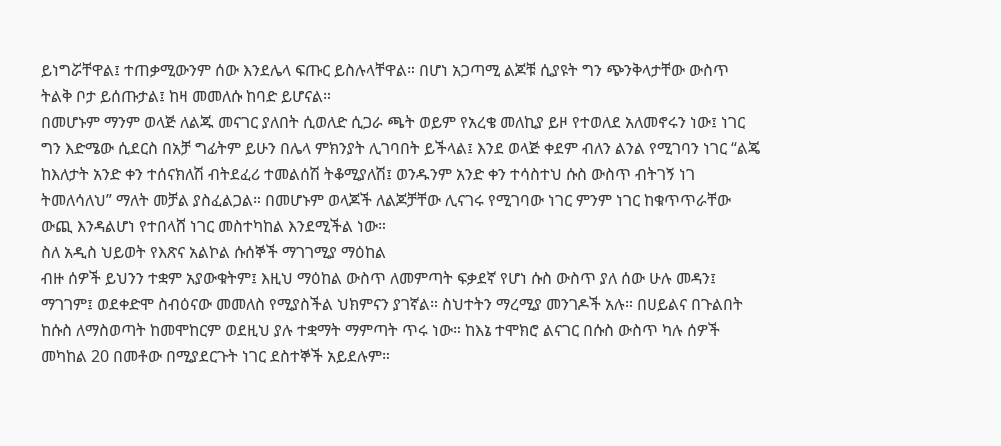ይነግሯቸዋል፤ ተጠቃሚውንም ሰው እንደሌላ ፍጡር ይስሉላቸዋል። በሆነ አጋጣሚ ልጆቹ ሲያዩት ግን ጭንቅላታቸው ውስጥ ትልቅ ቦታ ይሰጡታል፤ ከዛ መመለሱ ከባድ ይሆናል።
በመሆኑም ማንም ወላጅ ለልጁ መናገር ያለበት ሲወለድ ሲጋራ ጫት ወይም የአረቄ መለኪያ ይዞ የተወለደ አለመኖሩን ነው፤ ነገር ግን እድሜው ሲደርስ በአቻ ግፊትም ይሁን በሌላ ምክንያት ሊገባበት ይችላል፤ እንደ ወላጅ ቀደም ብለን ልንል የሚገባን ነገር “ልጄ ከእለታት አንድ ቀን ተሰናክለሽ ብትደፈሪ ተመልሰሽ ትቆሚያለሽ፤ ወንዱንም አንድ ቀን ተሳስተህ ሱስ ውስጥ ብትገኝ ነገ ትመለሳለህ” ማለት መቻል ያስፈልጋል። በመሆኑም ወላጆች ለልጆቻቸው ሊናገሩ የሚገባው ነገር ምንም ነገር ከቁጥጥራቸው ውጪ እንዳልሆነ የተበላሸ ነገር መስተካከል እንደሚችል ነው።
ስለ አዲስ ህይወት የእጽና አልኮል ሱሰኞች ማገገሚያ ማዕከል
ብዙ ሰዎች ይህንን ተቋም አያውቁትም፤ እዚህ ማዕከል ውስጥ ለመምጣት ፍቃደኛ የሆነ ሱስ ውስጥ ያለ ሰው ሁሉ መዳን፤ ማገገም፤ ወደቀድሞ ስብዕናው መመለስ የሚያስችል ህክምናን ያገኛል። ስህተትን ማረሚያ መንገዶች አሉ። በሀይልና በጉልበት ከሱስ ለማስወጣት ከመሞከርም ወደዚህ ያሉ ተቋማት ማምጣት ጥሩ ነው። ከእኔ ተሞክሮ ልናገር በሱስ ውስጥ ካሉ ሰዎች መካከል 20 በመቶው በሚያደርጉት ነገር ደስተኞች አይደሉም።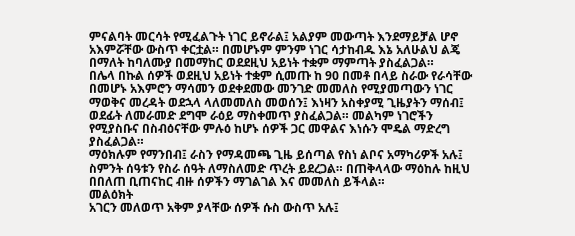ምናልባት መርሳት የሚፈልጉት ነገር ይኖራል፤ አልያም መውጣት እንደማይቻል ሆኖ አእምሯቸው ውስጥ ቀርቷል። በመሆኑም ምንም ነገር ሳታከብዱ እኔ አለሁልህ ልጄ በማለት ከባለሙያ በመማከር ወደደዚህ አይነት ተቋም ማምጣት ያስፈልጋል።
በሌላ በኩል ሰዎች ወደዚህ አይነት ተቋም ሲመጡ ከ 90 በመቶ በላይ ስራው የራሳቸው በመሆኑ አእምሮን ማሳመን ወደቀደመው መንገድ መመለስ የሚያመጣውን ነገር ማወቅና መረዳት ወደኋላ ላለመመለስ መወሰን፤ እነዛን አስቀያሚ ጊዜያትን ማሰብ፤ ወደፊት ለመራመድ ደግሞ ራዕይ ማስቀመጥ ያስፈልጋል። መልካም ነገሮችን የሚያስቡና በስብዕናቸው ምሉዕ ከሆኑ ሰዎች ጋር መዋልና እነሱን ሞዴል ማድረግ ያስፈልጋል።
ማዕክሉም የማንበብ፤ ራስን የማዳመጫ ጊዜ ይሰጣል የስነ ልቦና አማካሪዎች አሉ፤ ስምንት ሰዓቱን የስራ ሰዓት ለማስለመድ ጥረት ይደረጋል። በጠቅላላው ማዕከሉ ከዚህ በበለጠ ቢጠናከር ብዙ ሰዎችን ማገልገል እና መመለስ ይችላል።
መልዕክት
አገርን መለወጥ አቅም ያላቸው ሰዎች ሱስ ውስጥ አሉ፤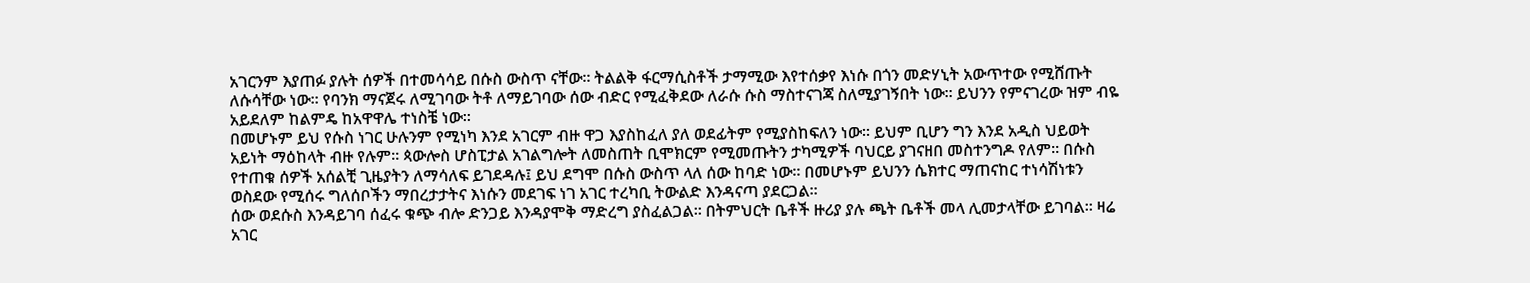አገርንም እያጠፉ ያሉት ሰዎች በተመሳሳይ በሱስ ውስጥ ናቸው። ትልልቅ ፋርማሲስቶች ታማሚው እየተሰቃየ እነሱ በጎን መድሃኒት አውጥተው የሚሸጡት ለሱሳቸው ነው። የባንክ ማናጀሩ ለሚገባው ትቶ ለማይገባው ሰው ብድር የሚፈቅደው ለራሱ ሱስ ማስተናገጃ ስለሚያገኝበት ነው። ይህንን የምናገረው ዝም ብዬ አይደለም ከልምዴ ከአዋዋሌ ተነስቼ ነው።
በመሆኑም ይህ የሱስ ነገር ሁሉንም የሚነካ እንደ አገርም ብዙ ዋጋ እያስከፈለ ያለ ወደፊትም የሚያስከፍለን ነው። ይህም ቢሆን ግን እንደ አዲስ ህይወት አይነት ማዕከላት ብዙ የሉም። ጳውሎስ ሆስፒታል አገልግሎት ለመስጠት ቢሞክርም የሚመጡትን ታካሚዎች ባህርይ ያገናዘበ መስተንግዶ የለም። በሱስ የተጠቁ ሰዎች አሰልቺ ጊዜያትን ለማሳለፍ ይገደዳሉ፤ ይህ ደግሞ በሱስ ውስጥ ላለ ሰው ከባድ ነው። በመሆኑም ይህንን ሴክተር ማጠናከር ተነሳሽነቱን ወስደው የሚሰሩ ግለሰቦችን ማበረታታትና እነሱን መደገፍ ነገ አገር ተረካቢ ትውልድ እንዳናጣ ያደርጋል።
ሰው ወደሱስ እንዳይገባ ሰፈሩ ቁጭ ብሎ ድንጋይ እንዳያሞቅ ማድረግ ያስፈልጋል። በትምህርት ቤቶች ዙሪያ ያሉ ጫት ቤቶች መላ ሊመታላቸው ይገባል። ዛሬ አገር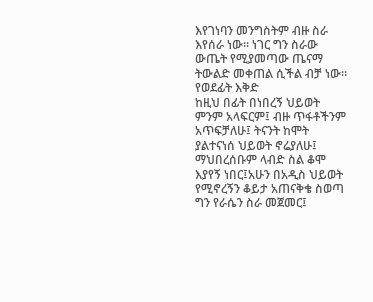እየገነባን መንግስትም ብዙ ስራ እየሰራ ነው። ነገር ግን ስራው ውጤት የሚያመጣው ጤናማ ትውልድ መቀጠል ሲችል ብቻ ነው።
የወደፊት እቅድ
ከዚህ በፊት በነበረኝ ህይወት ምንም አላፍርም፤ ብዙ ጥፋቶችንም አጥፍቻለሁ፤ ትናንት ከሞት ያልተናነሰ ህይወት ኖሬያለሁ፤ ማህበረሰቡም ላብድ ስል ቆሞ እያየኝ ነበር፤አሁን በአዲስ ህይወት የሚኖረኝን ቆይታ አጠናቅቄ ስወጣ ግን የራሴን ስራ መጀመር፤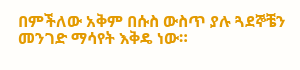በምችለው አቅም በሱስ ውስጥ ያሉ ጓደኞቼን መንገድ ማሳየት እቅዴ ነው።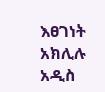እፀገነት አክሊሉ
አዲስ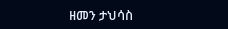ዘመን ታህሳስ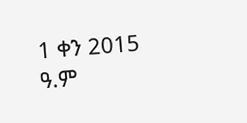1 ቀን 2015 ዓ.ም